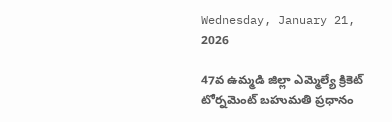Wednesday, January 21, 2026

47వ ఉమ్మడి జిల్లా ఎమ్మెల్యే క్రికెట్ టోర్నమెంట్ బహుమతి ప్రధానం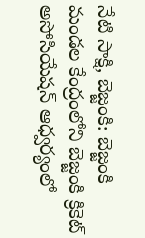నేటి సాక్షి, బెజ్జంకి: బెజ్జంకి మండల కేంద్రంలోని బెజ్జంకి క్రికెట్ అసోసియేషన్ ఆధ్వర్యంలో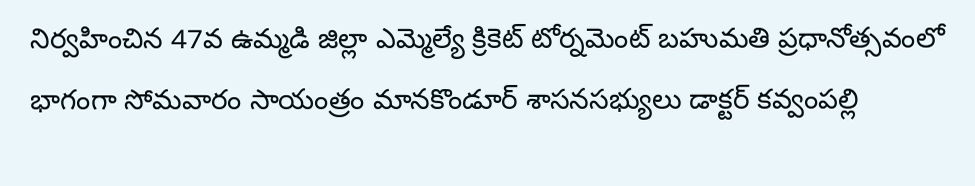నిర్వహించిన 47వ ఉమ్మడి జిల్లా ఎమ్మెల్యే క్రికెట్ టోర్నమెంట్ బహుమతి ప్రధానోత్సవంలో భాగంగా సోమవారం సాయంత్రం మానకొండూర్ శాసనసభ్యులు డాక్టర్ కవ్వంపల్లి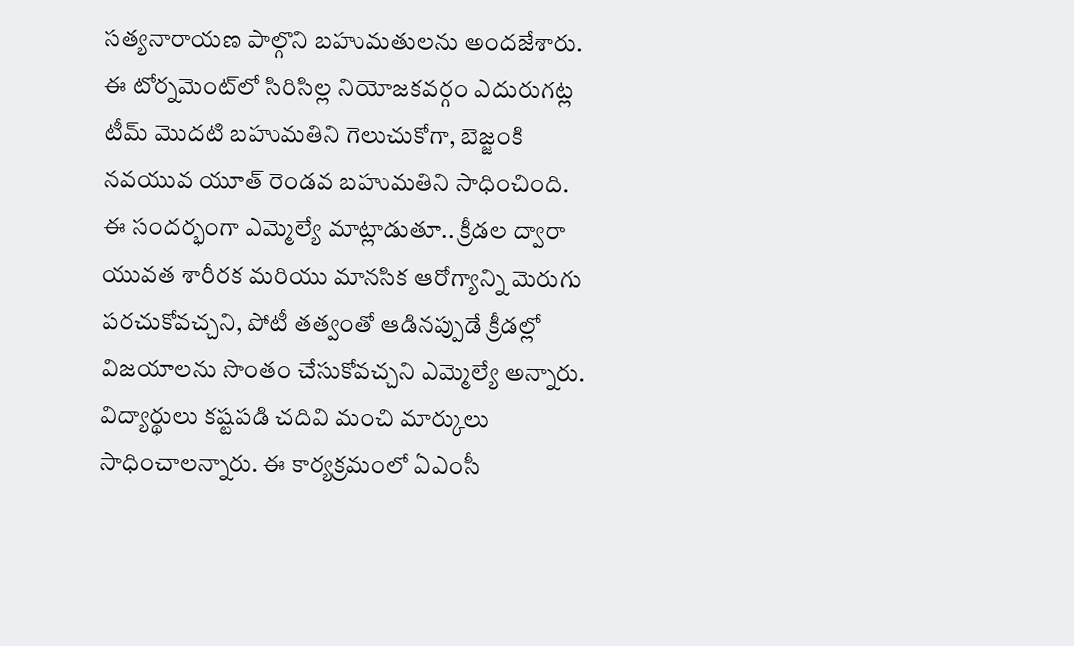సత్యనారాయణ పాల్గొని బహుమతులను అందజేశారు. ఈ టోర్నమెంట్‌లో సిరిసిల్ల నియోజకవర్గం ఎదురుగట్ల టీమ్ మొదటి బహుమతిని గెలుచుకోగా, బెజ్జంకి నవయువ యూత్ రెండవ బహుమతిని సాధించింది. ఈ సందర్భంగా ఎమ్మెల్యే మాట్లాడుతూ.. క్రీడల ద్వారా యువత శారీరక మరియు మానసిక ఆరోగ్యాన్ని మెరుగు పరచుకోవచ్చని, పోటీ తత్వంతో ఆడినప్పుడే క్రీడల్లో విజయాలను సొంతం చేసుకోవచ్చని ఎమ్మెల్యే అన్నారు. విద్యార్థులు కష్టపడి చదివి మంచి మార్కులు సాధించాలన్నారు. ఈ కార్యక్రమంలో ఏఎంసీ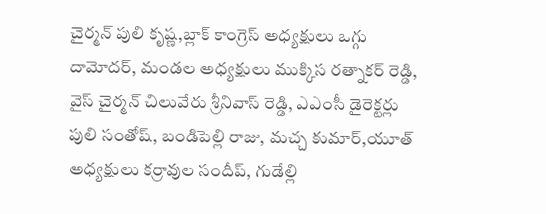చైర్మన్ పులి కృష్ణ,బ్లాక్ కాంగ్రెస్ అధ్యక్షులు ఒగ్గు దామోదర్, మండల అధ్యక్షులు ముక్కిస రత్నాకర్ రెడ్డి, వైస్ చైర్మన్ చిలువేరు శ్రీనివాస్ రెడ్డి, ఎఎంసీ డైరెక్టర్లు పులి సంతోష్, బండిపెల్లి రాజు, మచ్చ కుమార్,యూత్ అధ్యక్షులు కర్రావుల సందీప్, గుడేల్లి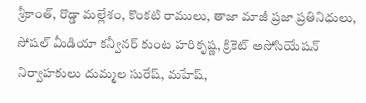శ్రీకాంత్, రొడ్డా మల్లేశం, కొంకటి రాములు, తాజా మాజీ ప్రజా ప్రతినిధులు, సోషల్ మీడియా కన్వీనర్ కుంట హరికృష్ణ, క్రికెట్ అసోసియేషన్ నిర్వాహకులు దుమ్మల సురేష్, మహేష్,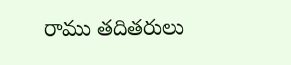రాము తదితరులు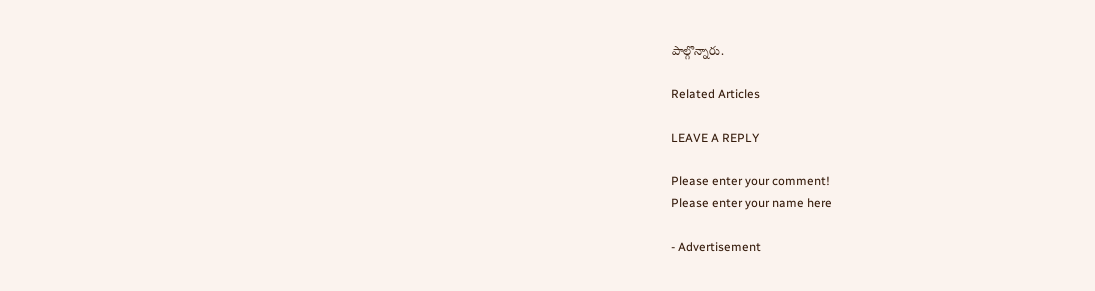పాల్గొన్నారు.

Related Articles

LEAVE A REPLY

Please enter your comment!
Please enter your name here

- Advertisement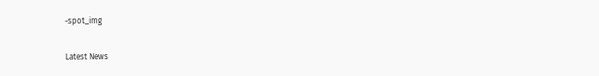-spot_img

Latest News